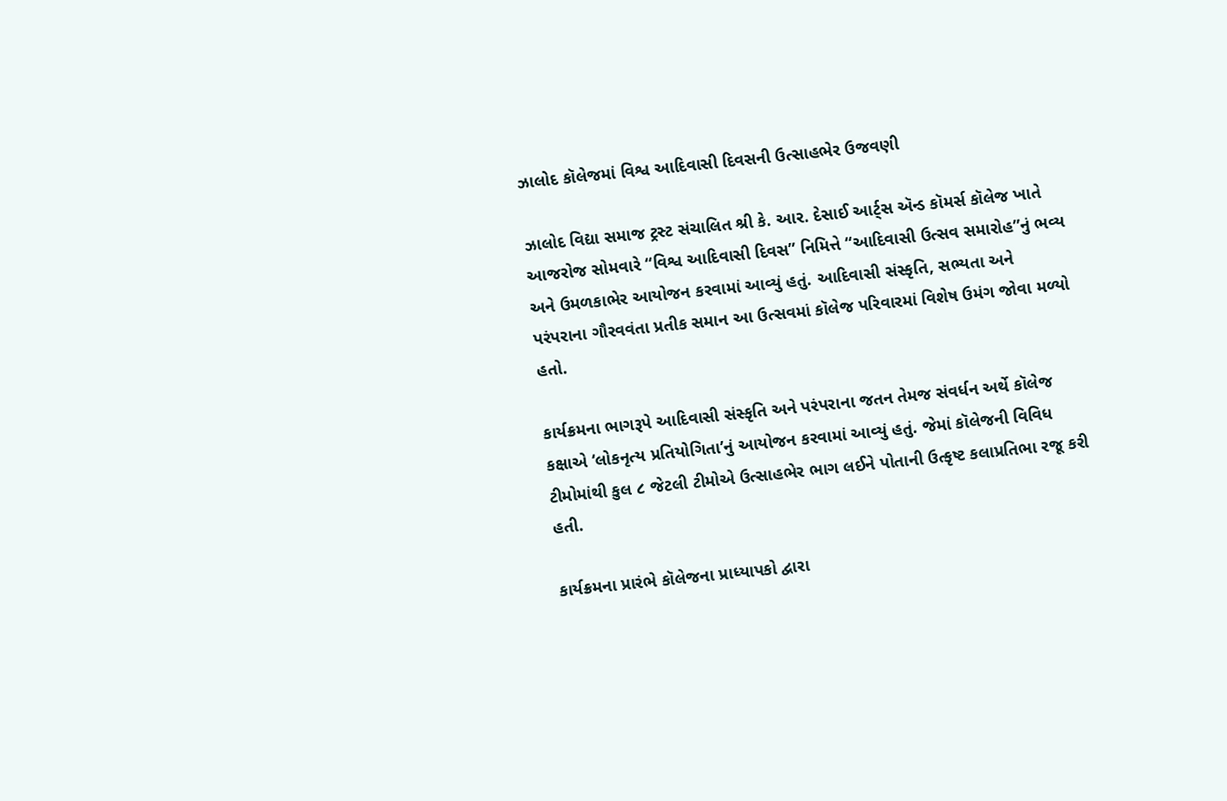ઝાલોદ કૉલેજમાં વિશ્વ આદિવાસી દિવસની ઉત્સાહભેર ઉજવણી

ઝાલોદ વિદ્યા સમાજ ટ્રસ્ટ સંચાલિત શ્રી કે. આર. દેસાઈ આર્ટ્સ ઍન્ડ કૉમર્સ કૉલેજ ખાતે આજરોજ સોમવારે “વિશ્વ આદિવાસી દિવસ” નિમિત્તે “આદિવાસી ઉત્સવ સમારોહ”નું ભવ્ય અને ઉમળકાભેર આયોજન કરવામાં આવ્યું હતું. આદિવાસી સંસ્કૃતિ, સભ્યતા અને પરંપરાના ગૌરવવંતા પ્રતીક સમાન આ ઉત્સવમાં કૉલેજ પરિવારમાં વિશેષ ઉમંગ જોવા મળ્યો હતો.

કાર્યક્રમના ભાગરૂપે આદિવાસી સંસ્કૃતિ અને પરંપરાના જતન તેમજ સંવર્ધન અર્થે કૉલેજ કક્ષાએ ‘લોકનૃત્ય પ્રતિયોગિતા’નું આયોજન કરવામાં આવ્યું હતું. જેમાં કૉલેજની વિવિધ ટીમોમાંથી કુલ ૮ જેટલી ટીમોએ ઉત્સાહભેર ભાગ લઈને પોતાની ઉત્કૃષ્ટ કલાપ્રતિભા રજૂ કરી હતી.

કાર્યક્રમના પ્રારંભે કૉલેજના પ્રાધ્યાપકો દ્વારા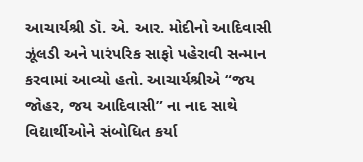આચાર્યશ્રી ડૉ. એ. આર. મોદીનો આદિવાસી ઝૂંલડી અને પારંપરિક સાફો પહેરાવી સન્માન કરવામાં આવ્યો હતો. આચાર્યશ્રીએ “જય જોહર, જય આદિવાસી” ના નાદ સાથે વિદ્યાર્થીઓને સંબોધિત કર્યા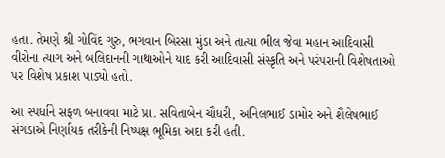હતા. તેમણે શ્રી ગોવિંદ ગુરુ, ભગવાન બિરસા મુંડા અને તાત્યા ભીલ જેવા મહાન આદિવાસી વીરોના ત્યાગ અને બલિદાનની ગાથાઓને યાદ કરી આદિવાસી સંસ્કૃતિ અને પરંપરાની વિશેષતાઓ પર વિશેષ પ્રકાશ પાડ્યો હતો.

આ સ્પર્ધાને સફળ બનાવવા માટે પ્રા. સવિતાબેન ચૌધરી, અનિલભાઈ ડામોર અને શૈલેષભાઈ સંગડાએ નિર્ણાયક તરીકેની નિષ્પક્ષ ભૂમિકા અદા કરી હતી.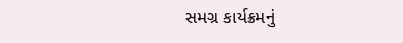સમગ્ર કાર્યક્રમનું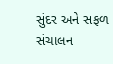સુંદર અને સફળ સંચાલન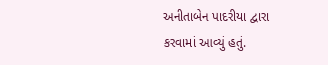અનીતાબેન પાદરીયા દ્વારા કરવામાં આવ્યું હતું.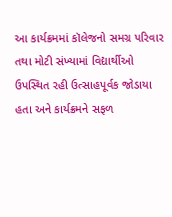આ કાર્યક્રમમાં કૉલેજનો સમગ્ર પરિવાર તથા મોટી સંખ્યામાં વિદ્યાર્થીઓ ઉપસ્થિત રહી ઉત્સાહપૂર્વક જોડાયા હતા અને કાર્યક્રમને સફળ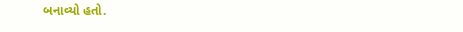બનાવ્યો હતો.